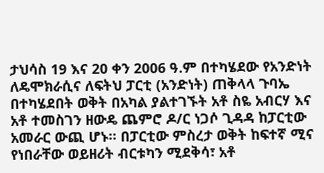ታህሳስ 19 እና 20 ቀን 2006 ዓ.ም በተካሄደው የአንድነት ለዴሞክራሲና ለፍትህ ፓርቲ (አንድነት) ጠቅላላ ጉባኤ በተካሄደበት ወቅት በአካል ያልተገኙት አቶ ስዬ አብርሃ እና አቶ ተመስገን ዘውዴ ጨምሮ ዶ/ር ነጋሶ ጊዳዳ ከፓርቲው አመራር ውጪ ሆኑ። በፓርቲው ምስረታ ወቅት ከፍተኛ ሚና የነበራቸው ወይዘሪት ብርቱካን ሚደቅሳ፣ አቶ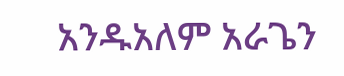አንዱአለም አራጌን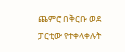ጨምሮ በቅርቡ ወደ ፓርቲው የተቀላቀሉት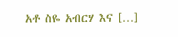አቶ ስዬ አብርሃ እና […]